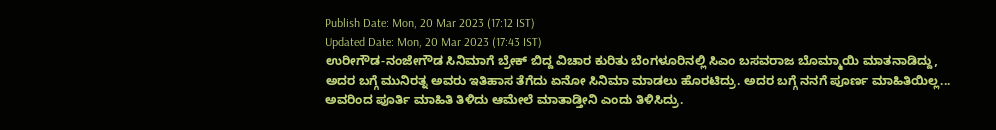Publish Date: Mon, 20 Mar 2023 (17:12 IST)
Updated Date: Mon, 20 Mar 2023 (17:43 IST)
ಉರೀಗೌಡ-ನಂಜೇಗೌಡ ಸಿನಿಮಾಗೆ ಬ್ರೇಕ್ ಬಿದ್ದ ವಿಚಾರ ಕುರಿತು ಬೆಂಗಳೂರಿನಲ್ಲಿ ಸಿಎಂ ಬಸವರಾಜ ಬೊಮ್ಮಾಯಿ ಮಾತನಾಡಿದ್ದು, ಅದರ ಬಗ್ಗೆ ಮುನಿರತ್ನ ಅವರು ಇತಿಹಾಸ ತೆಗೆದು ಏನೋ ಸಿನಿಮಾ ಮಾಡಲು ಹೊರಟಿದ್ರು. ಅದರ ಬಗ್ಗೆ ನನಗೆ ಪೂರ್ಣ ಮಾಹಿತಿಯಿಲ್ಲ... ಅವರಿಂದ ಪೂರ್ತಿ ಮಾಹಿತಿ ತಿಳಿದು ಆಮೇಲೆ ಮಾತಾಡ್ತೀನಿ ಎಂದು ತಿಳಿಸಿದ್ರು.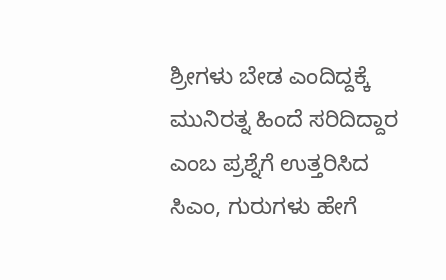ಶ್ರೀಗಳು ಬೇಡ ಎಂದಿದ್ದಕ್ಕೆ ಮುನಿರತ್ನ ಹಿಂದೆ ಸರಿದಿದ್ದಾರ ಎಂಬ ಪ್ರಶ್ನೆಗೆ ಉತ್ತರಿಸಿದ ಸಿಎಂ, ಗುರುಗಳು ಹೇಗೆ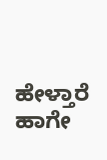ಹೇಳ್ತಾರೆ ಹಾಗೇ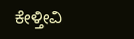ಕೇಳ್ತೀವಿ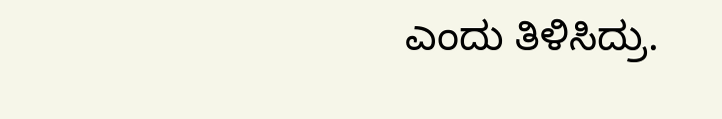ಎಂದು ತಿಳಿಸಿದ್ರು.